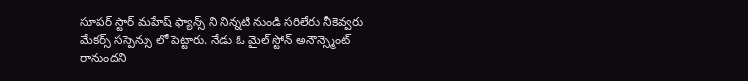సూపర్ స్టార్ మహేష్ ఫ్యాన్స్ ని నిన్నటి నుండి సరిలేరు నీకెవ్వరు మేకర్స్ సస్పెన్సు లో పెట్టారు. నేడు ఓ మైల్ స్టోన్ అనౌన్స్మెంట్ రానుందని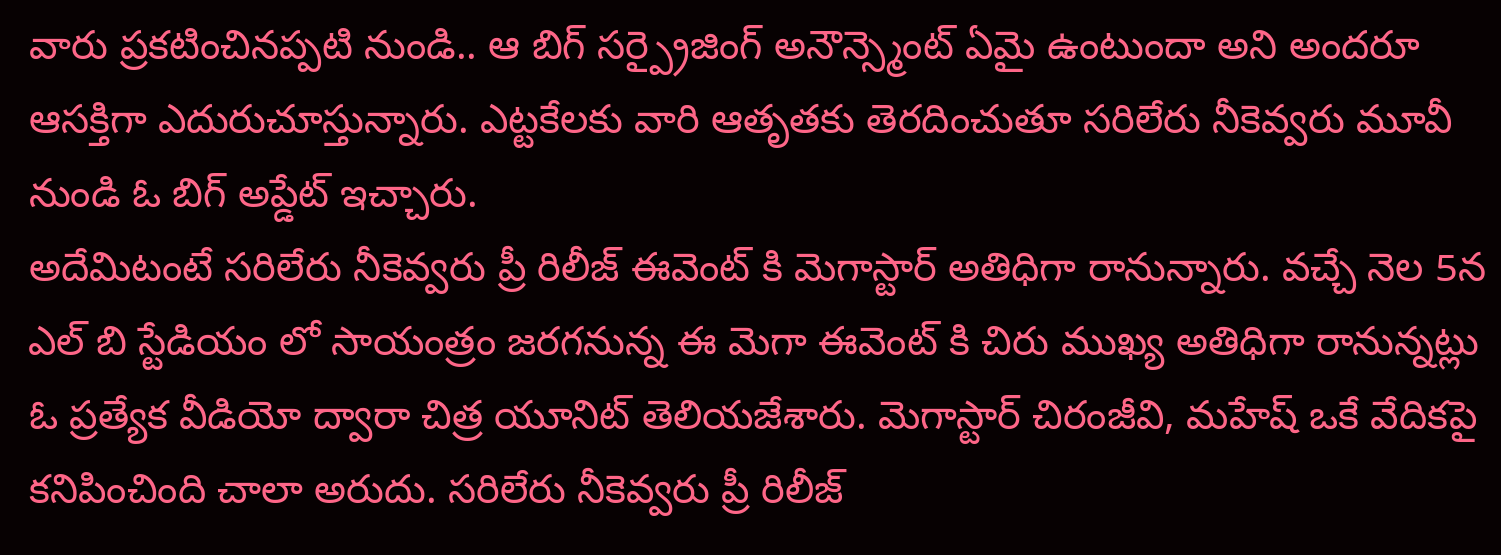వారు ప్రకటించినప్పటి నుండి.. ఆ బిగ్ సర్ప్రైజింగ్ అనౌన్స్మెంట్ ఏమై ఉంటుందా అని అందరూ ఆసక్తిగా ఎదురుచూస్తున్నారు. ఎట్టకేలకు వారి ఆతృతకు తెరదించుతూ సరిలేరు నీకెవ్వరు మూవీ నుండి ఓ బిగ్ అప్డేట్ ఇచ్చారు.
అదేమిటంటే సరిలేరు నీకెవ్వరు ప్రీ రిలీజ్ ఈవెంట్ కి మెగాస్టార్ అతిధిగా రానున్నారు. వచ్చే నెల 5న ఎల్ బి స్టేడియం లో సాయంత్రం జరగనున్న ఈ మెగా ఈవెంట్ కి చిరు ముఖ్య అతిధిగా రానున్నట్లు ఓ ప్రత్యేక వీడియో ద్వారా చిత్ర యూనిట్ తెలియజేశారు. మెగాస్టార్ చిరంజీవి, మహేష్ ఒకే వేదికపై కనిపించింది చాలా అరుదు. సరిలేరు నీకెవ్వరు ప్రీ రిలీజ్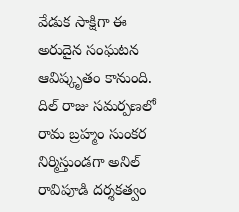వేడుక సాక్షిగా ఈ అరుదైన సంఘటన ఆవిష్కృతం కానుంది. దిల్ రాజు సమర్పణలో రామ బ్రహ్మం సుంకర నిర్మిస్తుండగా అనిల్ రావిపూడి దర్శకత్వం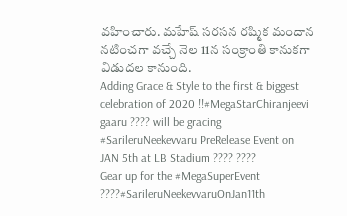వహించారు. మహేష్ సరసన రష్మిక మందాన నటించగా వచ్చే నెల 11న సంక్రాంతి కానుకగా విడుదల కానుంది.
Adding Grace & Style to the first & biggest celebration of 2020 !!#MegaStarChiranjeevi gaaru ???? will be gracing #SarileruNeekevvaru PreRelease Event on JAN 5th at LB Stadium ???? ????
Gear up for the #MegaSuperEvent ????#SarileruNeekevvaruOnJan11th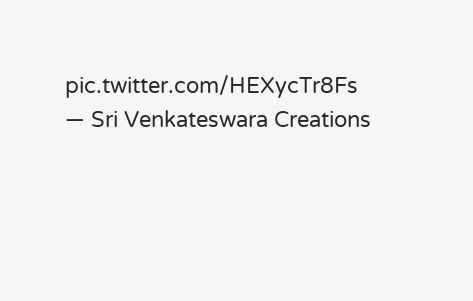pic.twitter.com/HEXycTr8Fs
— Sri Venkateswara Creations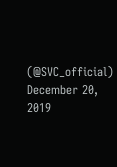(@SVC_official) December 20, 2019